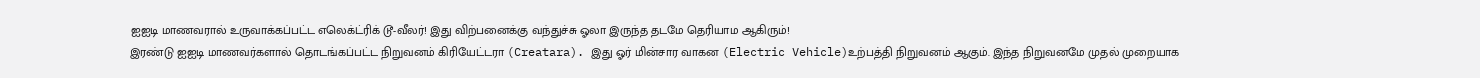ஐஐடி மாணவரால் உருவாக்கப்பட்ட எலெக்ட்ரிக் டூ-வீலர்! இது விற்பனைக்கு வந்துச்சு ஓலா இருந்த தடமே தெரியாம ஆகிரும்!
இரண்டு ஐஐடி மாணவர்களால் தொடங்கப்பட்ட நிறுவனம் கிரியேட்டரா (Creatara). இது ஓர் மின்சார வாகன (Electric Vehicle)உற்பத்தி நிறுவனம் ஆகும். இந்த நிறுவனமே முதல் முறையாக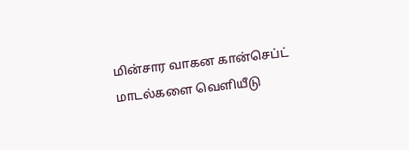மின்சார வாகன கான்செப்ட் மாடல்களை வெளியீடு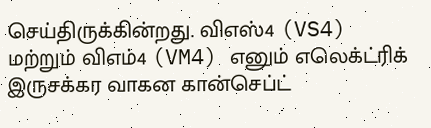செய்திருக்கின்றது. விஎஸ்4 (VS4) மற்றும் விஎம்4 (VM4) எனும் எலெக்ட்ரிக் இருசக்கர வாகன கான்செப்ட்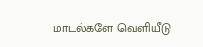மாடல்களே வெளியீடு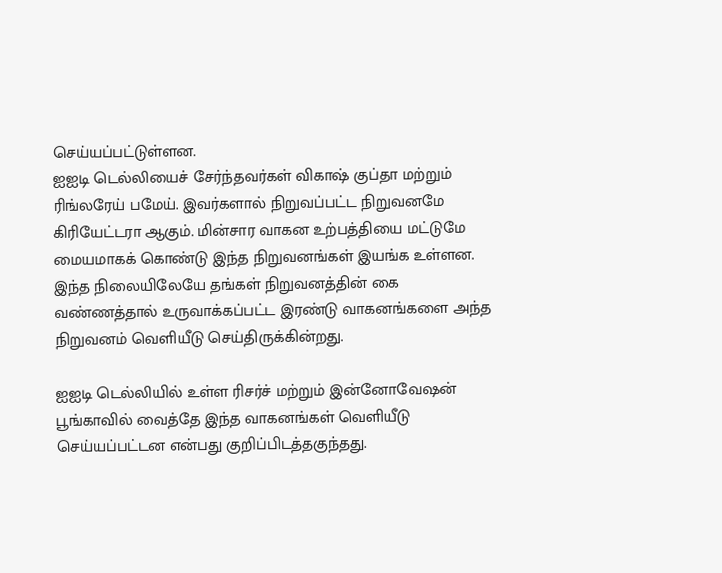செய்யப்பட்டுள்ளன.
ஐஐடி டெல்லியைச் சேர்ந்தவர்கள் விகாஷ் குப்தா மற்றும் ரிங்லரேய் பமேய். இவர்களால் நிறுவப்பட்ட நிறுவனமே கிரியேட்டரா ஆகும். மின்சார வாகன உற்பத்தியை மட்டுமே மையமாகக் கொண்டு இந்த நிறுவனங்கள் இயங்க உள்ளன. இந்த நிலையிலேயே தங்கள் நிறுவனத்தின் கை வண்ணத்தால் உருவாக்கப்பட்ட இரண்டு வாகனங்களை அந்த நிறுவனம் வெளியீடு செய்திருக்கின்றது.

ஐஐடி டெல்லியில் உள்ள ரிசர்ச் மற்றும் இன்னோவேஷன் பூங்காவில் வைத்தே இந்த வாகனங்கள் வெளியீடு செய்யப்பட்டன என்பது குறிப்பிடத்தகுந்தது.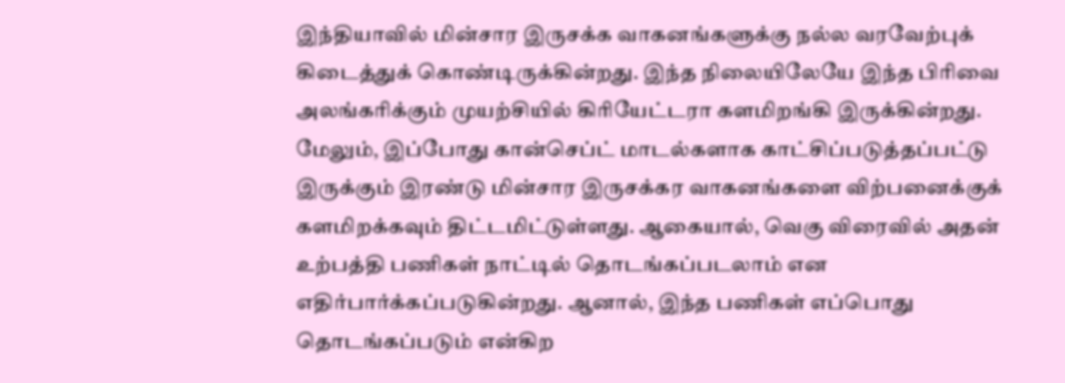இந்தியாவில் மின்சார இருசக்க வாகனங்களுக்கு நல்ல வரவேற்புக் கிடைத்துக் கொண்டிருக்கின்றது. இந்த நிலையிலேயே இந்த பிரிவை அலங்கரிக்கும் முயற்சியில் கிரியேட்டரா களமிறங்கி இருக்கின்றது.
மேலும், இப்போது கான்செப்ட் மாடல்களாக காட்சிப்படுத்தப்பட்டு இருக்கும் இரண்டு மின்சார இருசக்கர வாகனங்களை விற்பனைக்குக் களமிறக்கவும் திட்டமிட்டுள்ளது. ஆகையால், வெகு விரைவில் அதன் உற்பத்தி பணிகள் நாட்டில் தொடங்கப்படலாம் என எதிர்பார்க்கப்படுகின்றது. ஆனால், இந்த பணிகள் எப்பொது தொடங்கப்படும் என்கிற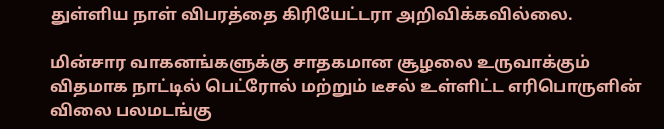துள்ளிய நாள் விபரத்தை கிரியேட்டரா அறிவிக்கவில்லை.

மின்சார வாகனங்களுக்கு சாதகமான சூழலை உருவாக்கும் விதமாக நாட்டில் பெட்ரோல் மற்றும் டீசல் உள்ளிட்ட எரிபொருளின் விலை பலமடங்கு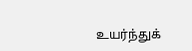உயர்ந்துக்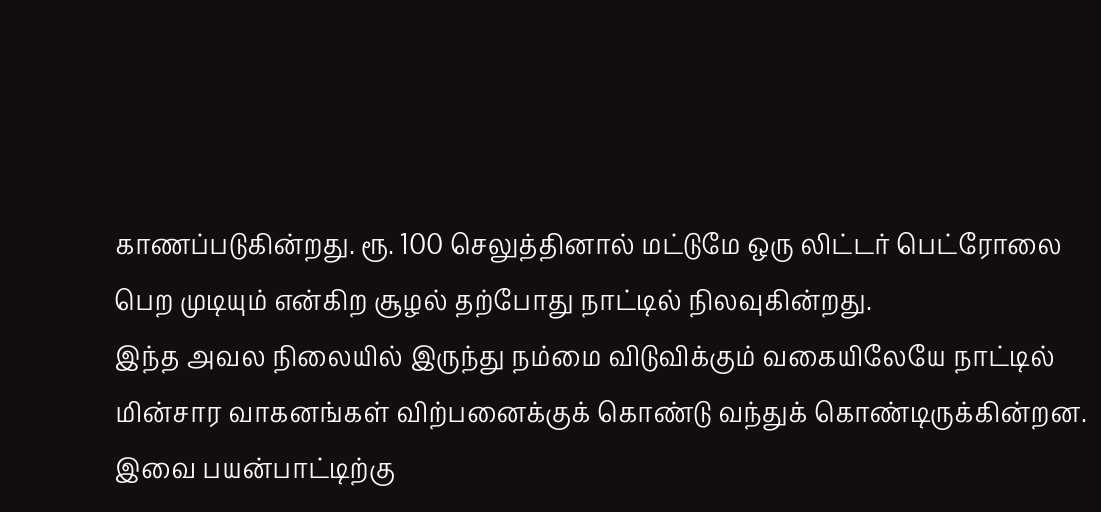காணப்படுகின்றது. ரூ. 100 செலுத்தினால் மட்டுமே ஒரு லிட்டர் பெட்ரோலை பெற முடியும் என்கிற சூழல் தற்போது நாட்டில் நிலவுகின்றது.
இந்த அவல நிலையில் இருந்து நம்மை விடுவிக்கும் வகையிலேயே நாட்டில் மின்சார வாகனங்கள் விற்பனைக்குக் கொண்டு வந்துக் கொண்டிருக்கின்றன. இவை பயன்பாட்டிற்கு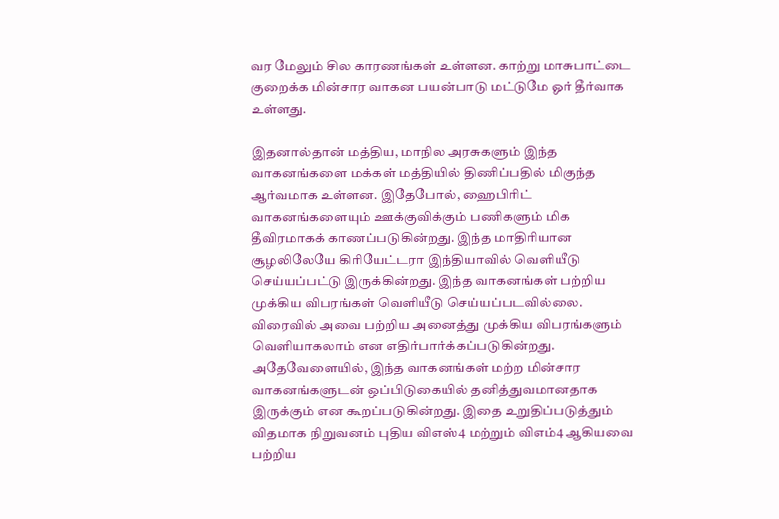வர மேலும் சில காரணங்கள் உள்ளன. காற்று மாசுபாட்டை குறைக்க மின்சார வாகன பயன்பாடு மட்டுமே ஓர் தீர்வாக உள்ளது.

இதனால்தான் மத்திய, மாநில அரசுகளும் இந்த வாகனங்களை மக்கள் மத்தியில் திணிப்பதில் மிகுந்த ஆர்வமாக உள்ளன. இதேபோல், ஹைபிரிட் வாகனங்களையும் ஊக்குவிக்கும் பணிகளும் மிக தீவிரமாகக் காணப்படுகின்றது. இந்த மாதிரியான சூழலிலேயே கிரியேட்டரா இந்தியாவில் வெளியீடு செய்யப்பட்டு இருக்கின்றது. இந்த வாகனங்கள் பற்றிய முக்கிய விபரங்கள் வெளியீடு செய்யப்படவில்லை.
விரைவில் அவை பற்றிய அனைத்து முக்கிய விபரங்களும் வெளியாகலாம் என எதிர்பார்க்கப்படுகின்றது. அதேவேளையில், இந்த வாகனங்கள் மற்ற மின்சார வாகனங்களுடன் ஒப்பிடுகையில் தனித்துவமானதாக இருக்கும் என கூறப்படுகின்றது. இதை உறுதிப்படுத்தும் விதமாக நிறுவனம் புதிய விஎஸ்4 மற்றும் விஎம்4 ஆகியவை பற்றிய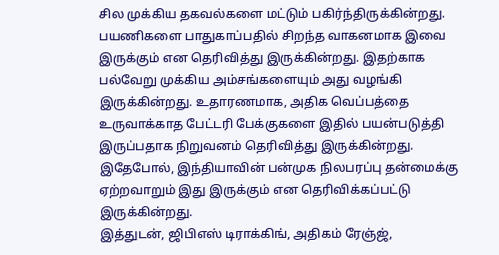சில முக்கிய தகவல்களை மட்டும் பகிர்ந்திருக்கின்றது.
பயணிகளை பாதுகாப்பதில் சிறந்த வாகனமாக இவை இருக்கும் என தெரிவித்து இருக்கின்றது. இதற்காக பல்வேறு முக்கிய அம்சங்களையும் அது வழங்கி இருக்கின்றது. உதாரணமாக, அதிக வெப்பத்தை உருவாக்காத பேட்டரி பேக்குகளை இதில் பயன்படுத்தி இருப்பதாக நிறுவனம் தெரிவித்து இருக்கின்றது. இதேபோல், இந்தியாவின் பன்முக நிலபரப்பு தன்மைக்கு ஏற்றவாறும் இது இருக்கும் என தெரிவிக்கப்பட்டு இருக்கின்றது.
இத்துடன், ஜிபிஎஸ் டிராக்கிங், அதிகம் ரேஞ்ஜ்,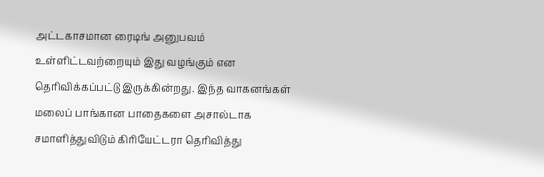அட்டகாசமான ரைடிங் அனுபவம் உள்ளிட்டவற்றையும் இது வழங்கும் என தெரிவிக்கப்பட்டு இருக்கின்றது. இந்த வாகனங்கள் மலைப் பாங்கான பாதைகளை அசால்டாக சமாளித்துவிடும் கிரியேட்டரா தெரிவித்து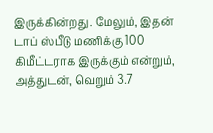இருக்கின்றது. மேலும், இதன் டாப் ஸ்பீடு மணிக்கு 100 கிமீட்டராக இருக்கும் என்றும், அத்துடன், வெறும் 3.7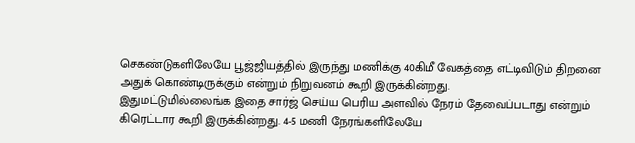செகண்டுகளிலேயே பூஜ்ஜியத்தில் இருந்து மணிக்கு 40கிமீ வேகத்தை எட்டிவிடும் திறனை அதுக் கொண்டிருக்கும் என்றும் நிறுவனம் கூறி இருக்கின்றது.
இதுமட்டுமில்லைங்க இதை சார்ஜ் செய்ய பெரிய அளவில் நேரம் தேவைப்படாது என்றும் கிரெட்டார கூறி இருக்கின்றது. 4-5 மணி நேரங்களிலேயே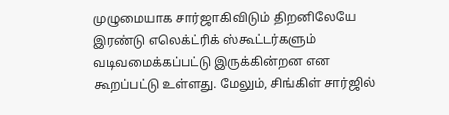முழுமையாக சார்ஜாகிவிடும் திறனிலேயே இரண்டு எலெக்ட்ரிக் ஸ்கூட்டர்களும் வடிவமைக்கப்பட்டு இருக்கின்றன என கூறப்பட்டு உள்ளது. மேலும், சிங்கிள் சார்ஜில்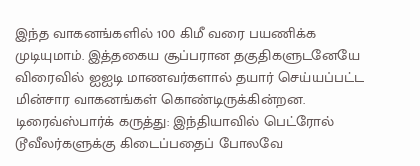இந்த வாகனங்களில் 100 கிமீ வரை பயணிக்க முடியுமாம். இத்தகைய சூப்பரான தகுதிகளுடனேயே விரைவில் ஐஐடி மாணவர்களால் தயார் செய்யப்பட்ட மின்சார வாகனங்கள் கொண்டிருக்கின்றன.
டிரைவ்ஸ்பார்க் கருத்து: இந்தியாவில் பெட்ரோல் டூவீலர்களுக்கு கிடைப்பதைப் போலவே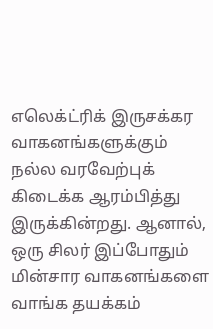எலெக்ட்ரிக் இருசக்கர வாகனங்களுக்கும் நல்ல வரவேற்புக் கிடைக்க ஆரம்பித்து இருக்கின்றது. ஆனால், ஒரு சிலர் இப்போதும் மின்சார வாகனங்களை வாங்க தயக்கம்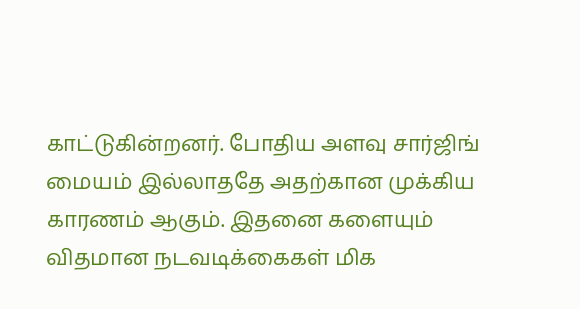காட்டுகின்றனர். போதிய அளவு சார்ஜிங் மையம் இல்லாததே அதற்கான முக்கிய காரணம் ஆகும். இதனை களையும் விதமான நடவடிக்கைகள் மிக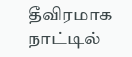தீவிரமாக நாட்டில்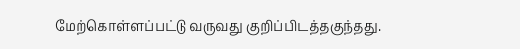மேற்கொள்ளப்பட்டு வருவது குறிப்பிடத்தகுந்தது.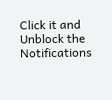Click it and Unblock the Notifications